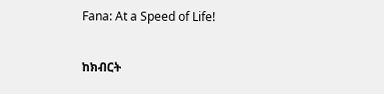Fana: At a Speed of Life!

ከክብርት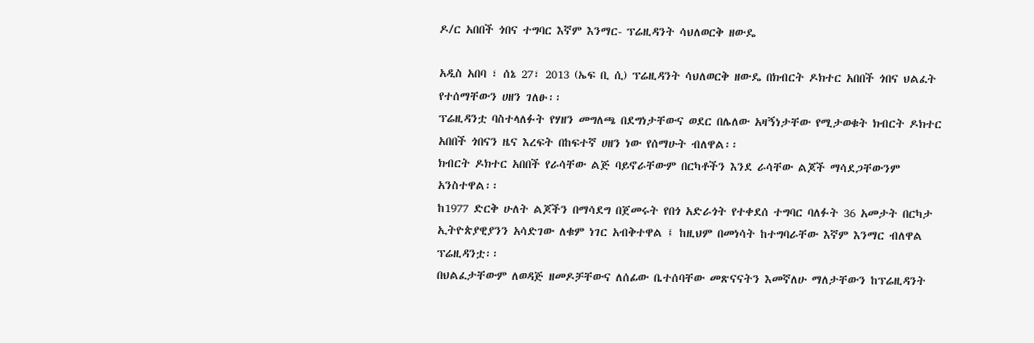ዶ/ር አበበች ጎበና ተግባር እኛም እንማር- ፕሬዚዳንት ሳህለወርቅ ዘውዴ

አዲስ አበባ ፣ ሰኔ 27፣ 2013 (ኤፍ ቢ ሲ) ፕሬዚዳንት ሳህለወርቅ ዘውዴ በክብርት ዶክተር አበበች ጎበና ህልፈት የተሰማቸውን ሀዘን ገለፁ፡፡
ፕሬዚዳንቷ ባስተላለፉት የሃዘን መግለጫ በደግነታቸውና ወደር በሌለው አዛኝነታቸው የሚታወቁት ክብርት ዶክተር አበበች ጎበናን ዜና እረፍት በከፍተኛ ሀዘን ነው የሰማሁት ብለዋል፡፡
ክብርት ዶክተር አበበች የራሳቸው ልጅ ባይኖራቸውም በርካቶችን እንደ ራሳቸው ልጆች ማሳደጋቸውንም አንስተዋል፡፡
ከ1977 ድርቅ ሁለት ልጆችን በማሳደግ በጀመሩት የበጎ አድራጎት የተቀደሰ ተግባር ባለፉት 36 አመታት በርካታ ኢትዮጵያዊያንን አሳድገው ለቁም ነገር አብቅተዋል ፤ ከዚህም በመነሳት ከተግባራቸው እኛም እንማር ብለዋል ፕሬዚዳንቷ፡፡
በህልፈታቸውም ለወዳጅ ዘመዶቻቸውና ለሰፊው ቤተሰባቸው መጽናናትን እመኛለሁ ማለታቸውን ከፕሬዚዳንት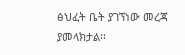ፅህፈት ቤት ያገኘነው መረጃ ያመላክታል፡፡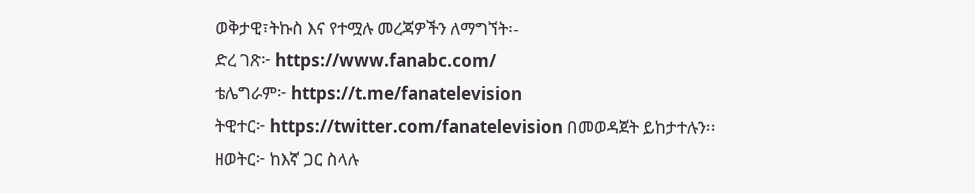ወቅታዊ፣ትኩስ እና የተሟሉ መረጃዎችን ለማግኘት፡-
ድረ ገጽ፦ https://www.fanabc.com/
ቴሌግራም፦ https://t.me/fanatelevision
ትዊተር፦ https://twitter.com/fanatelevision በመወዳጀት ይከታተሉን፡፡
ዘወትር፦ ከእኛ ጋር ስላሉ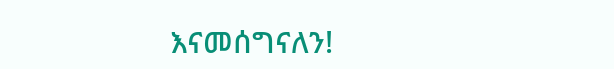እናመሰግናለን!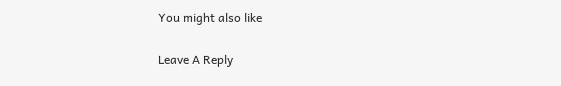You might also like

Leave A Reply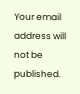Your email address will not be published.